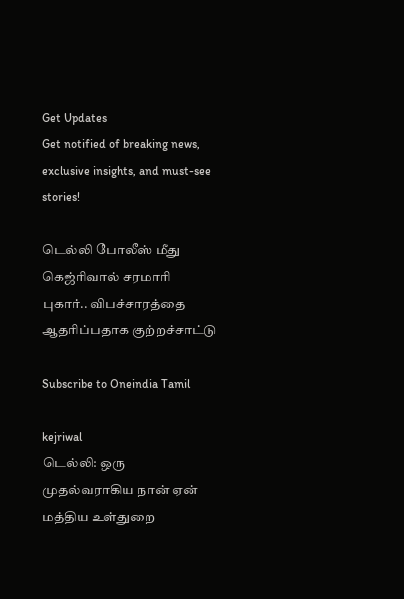Get Updates
Get notified of breaking news, exclusive insights, and must-see stories!

டெல்லி போலீஸ் மீது கெஜ்ரிவால் சரமாரி புகார்.. விபச்சாரத்தை ஆதரிப்பதாக குற்றச்சாட்டு

Subscribe to Oneindia Tamil

kejriwal
டெல்லி: ஒரு முதல்வராகிய நான் ஏன் மத்திய உள்துறை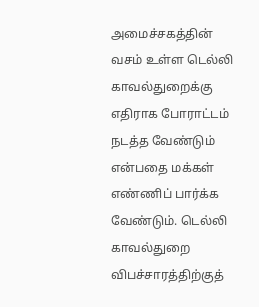அமைச்சகத்தின் வசம் உள்ள டெல்லி காவல்துறைக்கு எதிராக போராட்டம் நடத்த வேண்டும் என்பதை மக்கள் எண்ணிப் பார்க்க வேண்டும். டெல்லி காவல்துறை விபச்சாரத்திற்குத்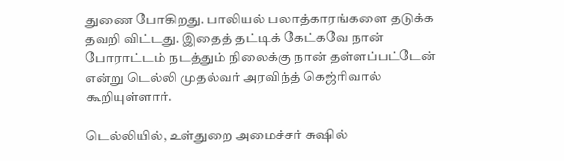துணை போகிறது. பாலியல் பலாத்காரங்களை தடுக்க தவறி விட்டது. இதைத் தட்டிக் கேட்கவே நான் போராட்டம் நடத்தும் நிலைக்கு நான் தள்ளப்பட்டேன் என்று டெல்லி முதல்வர் அரவிந்த் கெஜ்ரிவால் கூறியுள்ளார்.

டெல்லியில், உள்துறை அமைச்சர் சுஷில்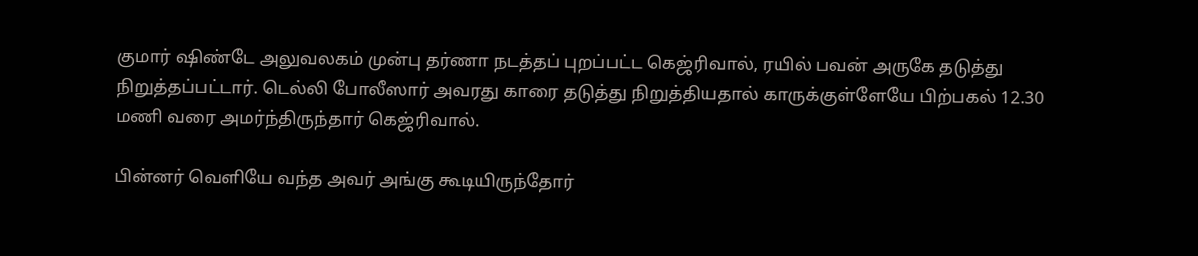குமார் ஷிண்டே அலுவலகம் முன்பு தர்ணா நடத்தப் புறப்பட்ட கெஜ்ரிவால், ரயில் பவன் அருகே தடுத்து நிறுத்தப்பட்டார். டெல்லி போலீஸார் அவரது காரை தடுத்து நிறுத்தியதால் காருக்குள்ளேயே பிற்பகல் 12.30 மணி வரை அமர்ந்திருந்தார் கெஜ்ரிவால்.

பின்னர் வெளியே வந்த அவர் அங்கு கூடியிருந்தோர்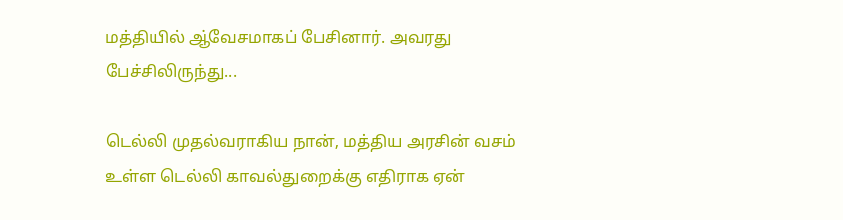மத்தியில் ஆ்வேசமாகப் பேசினார். அவரது பேச்சிலிருந்து...

டெல்லி முதல்வராகிய நான், மத்திய அரசின் வசம் உள்ள டெல்லி காவல்துறைக்கு எதிராக ஏன்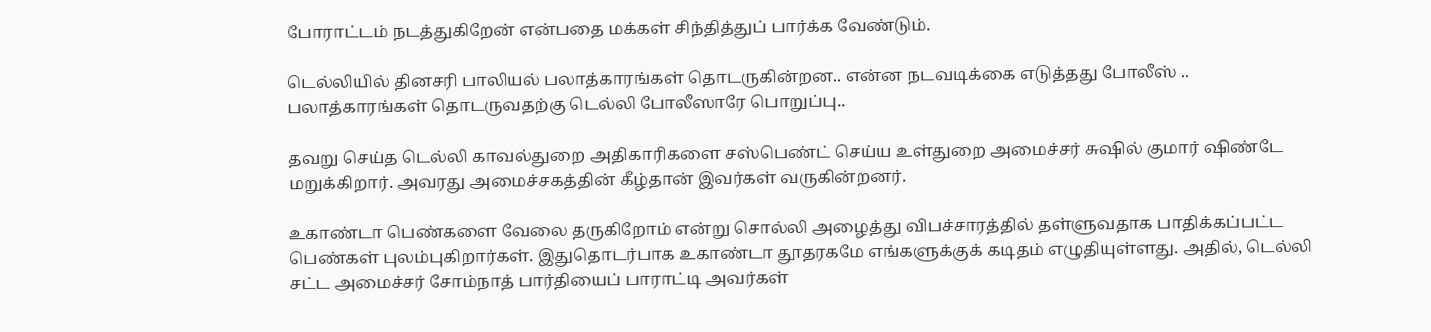போராட்டம் நடத்துகிறேன் என்பதை மக்கள் சிந்தித்துப் பார்க்க வேண்டும்.

டெல்லியில் தினசரி பாலியல் பலாத்காரங்கள் தொடருகின்றன.. என்ன நடவடிக்கை எடுத்தது போலீஸ் .. பலாத்காரங்கள் தொடருவதற்கு டெல்லி போலீஸாரே பொறுப்பு..

தவறு செய்த டெல்லி காவல்துறை அதிகாரிகளை சஸ்பெண்ட் செய்ய உள்துறை அமைச்சர் சுஷில் குமார் ஷிண்டே மறுக்கிறார். அவரது அமைச்சகத்தின் கீழ்தான் இவர்கள் வருகின்றனர்.

உகாண்டா பெண்களை வேலை தருகிறோம் என்று சொல்லி அழைத்து விபச்சாரத்தில் தள்ளுவதாக பாதிக்கப்பட்ட பெண்கள் புலம்புகிறார்கள். இதுதொடர்பாக உகாண்டா தூதரகமே எங்களுக்குக் கடிதம் எழுதியுள்ளது. அதில், டெல்லி சட்ட அமைச்சர் சோம்நாத் பார்தியைப் பாராட்டி அவர்கள்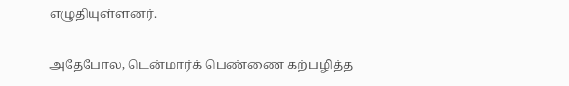எழுதியுள்ளனர்.

அதேபோல, டென்மார்க் பெண்ணை கற்பழித்த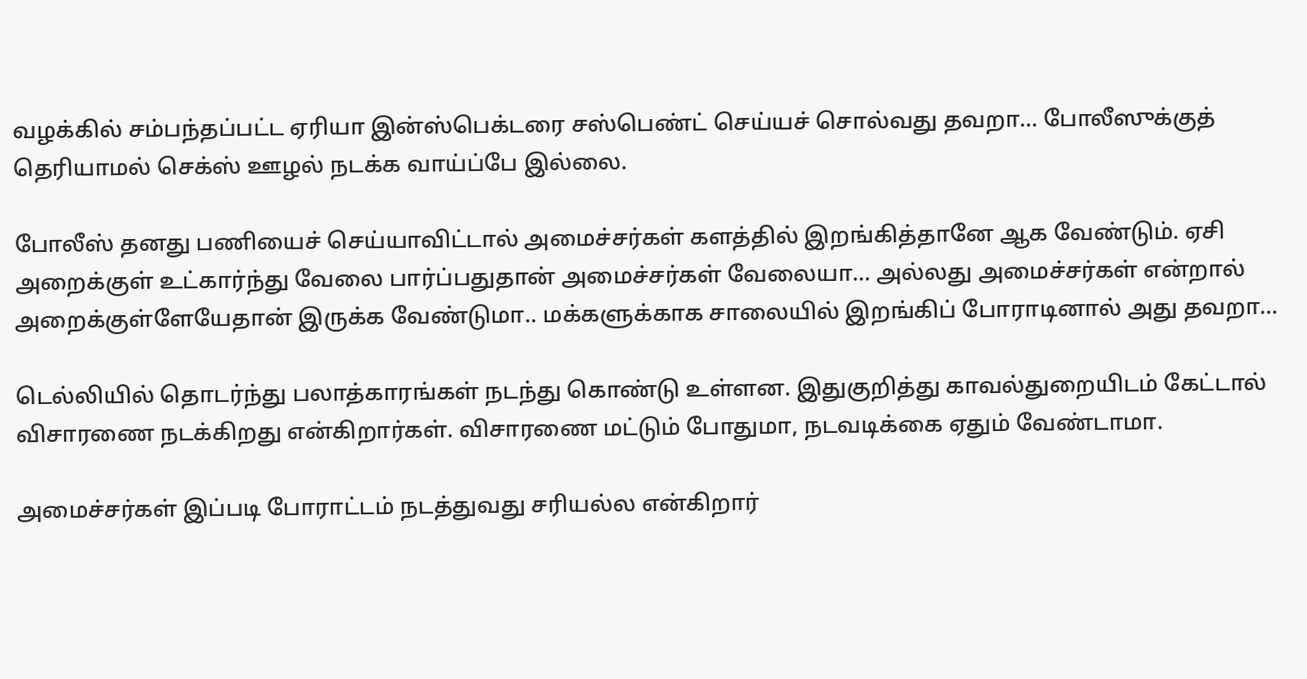வழக்கில் சம்பந்தப்பட்ட ஏரியா இன்ஸ்பெக்டரை சஸ்பெண்ட் செய்யச் சொல்வது தவறா... போலீஸுக்குத் தெரியாமல் செக்ஸ் ஊழல் நடக்க வாய்ப்பே இல்லை.

போலீஸ் தனது பணியைச் செய்யாவிட்டால் அமைச்சர்கள் களத்தில் இறங்கித்தானே ஆக வேண்டும். ஏசி அறைக்குள் உட்கார்ந்து வேலை பார்ப்பதுதான் அமைச்சர்கள் வேலையா... அல்லது அமைச்சர்கள் என்றால் அறைக்குள்ளேயேதான் இருக்க வேண்டுமா.. மக்களுக்காக சாலையில் இறங்கிப் போராடினால் அது தவறா...

டெல்லியில் தொடர்ந்து பலாத்காரங்கள் நடந்து கொண்டு உள்ளன. இதுகுறித்து காவல்துறையிடம் கேட்டால் விசாரணை நடக்கிறது என்கிறார்கள். விசாரணை மட்டும் போதுமா, நடவடிக்கை ஏதும் வேண்டாமா.

அமைச்சர்கள் இப்படி போராட்டம் நடத்துவது சரியல்ல என்கிறார்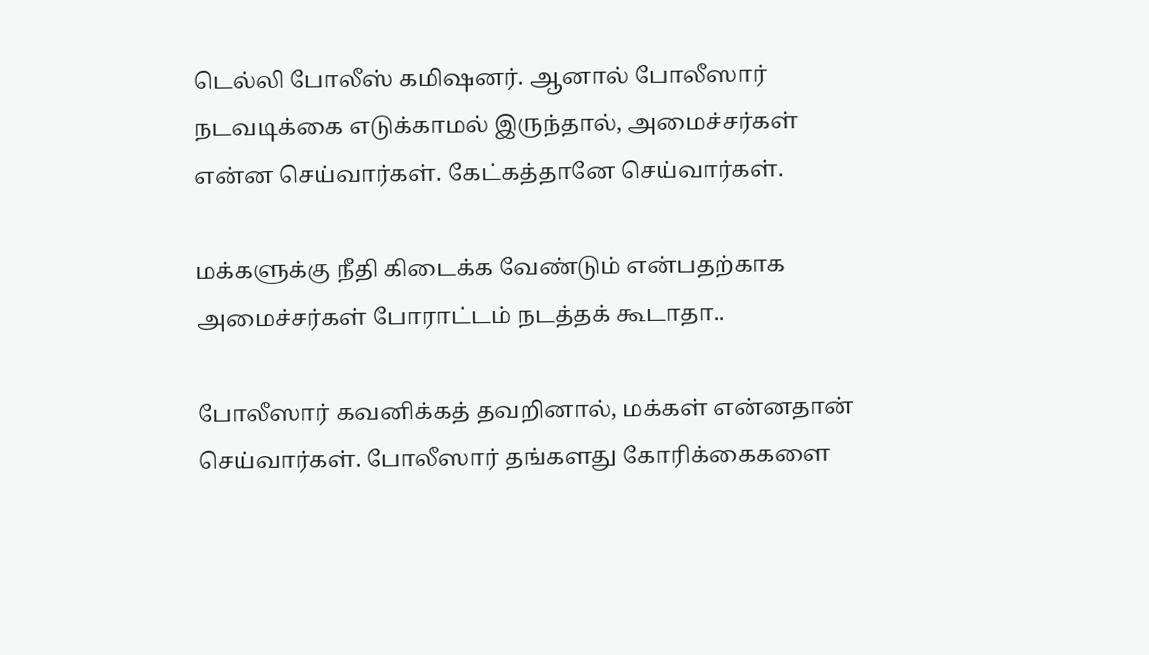டெல்லி போலீஸ் கமிஷனர். ஆனால் போலீஸார் நடவடிக்கை எடுக்காமல் இருந்தால், அமைச்சர்கள் என்ன செய்வார்கள். கேட்கத்தானே செய்வார்கள்.

மக்களுக்கு நீதி கிடைக்க வேண்டும் என்பதற்காக அமைச்சர்கள் போராட்டம் நடத்தக் கூடாதா..

போலீஸார் கவனிக்கத் தவறினால், மக்கள் என்னதான் செய்வார்கள். போலீஸார் தங்களது கோரிக்கைகளை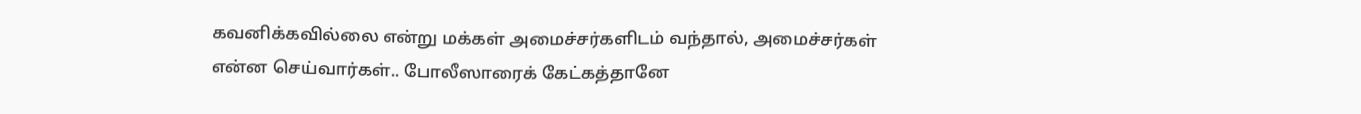கவனிக்கவில்லை என்று மக்கள் அமைச்சர்களிடம் வந்தால், அமைச்சர்கள் என்ன செய்வார்கள்.. போலீஸாரைக் கேட்கத்தானே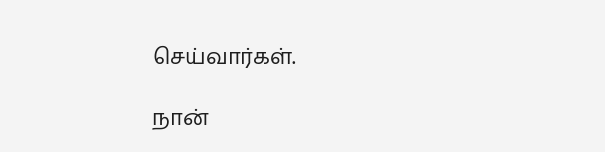செய்வார்கள்.

நான்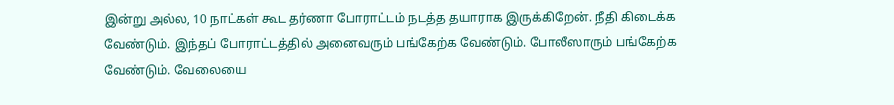இன்று அல்ல, 10 நாட்கள் கூட தர்ணா போராட்டம் நடத்த தயாராக இருக்கிறேன். நீதி கிடைக்க வேண்டும். இந்தப் போராட்டத்தில் அனைவரும் பங்கேற்க வேண்டும். போலீஸாரும் பங்கேற்க வேண்டும். வேலையை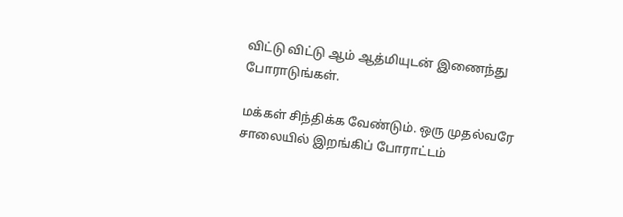விட்டு விட்டு ஆம் ஆத்மியுடன் இணைந்து போராடுங்கள்.

மக்கள் சிந்திக்க வேண்டும். ஒரு முதல்வரே சாலையில் இறங்கிப் போராட்டம்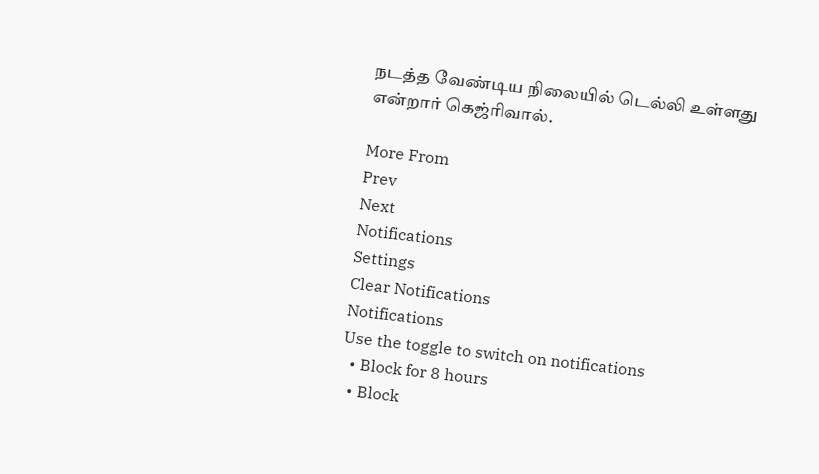நடத்த வேண்டிய நிலையில் டெல்லி உள்ளது என்றார் கெஜ்ரிவால்.

More From
Prev
Next
Notifications
Settings
Clear Notifications
Notifications
Use the toggle to switch on notifications
  • Block for 8 hours
  • Block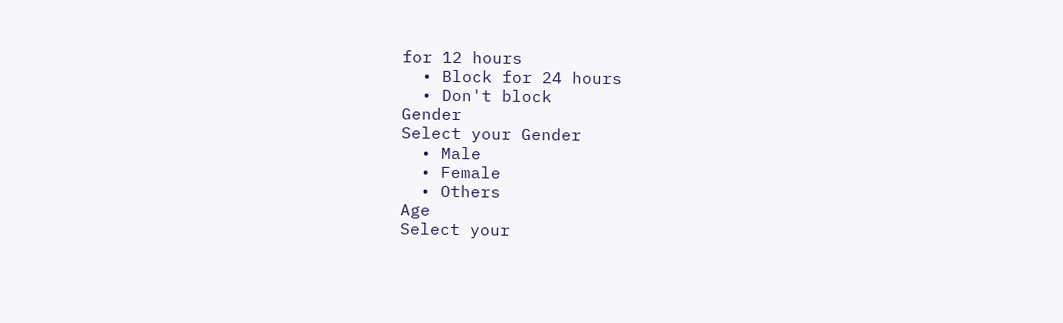for 12 hours
  • Block for 24 hours
  • Don't block
Gender
Select your Gender
  • Male
  • Female
  • Others
Age
Select your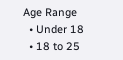Age Range
  • Under 18
  • 18 to 25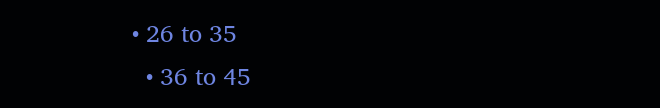• 26 to 35
  • 36 to 45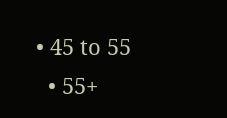• 45 to 55
  • 55+